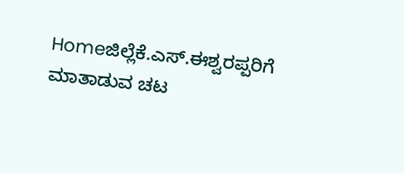Homeಜಿಲ್ಲೆಕೆ.ಎಸ್.ಈಶ್ವರಪ್ಪರಿಗೆ ಮಾತಾಡುವ ಚಟ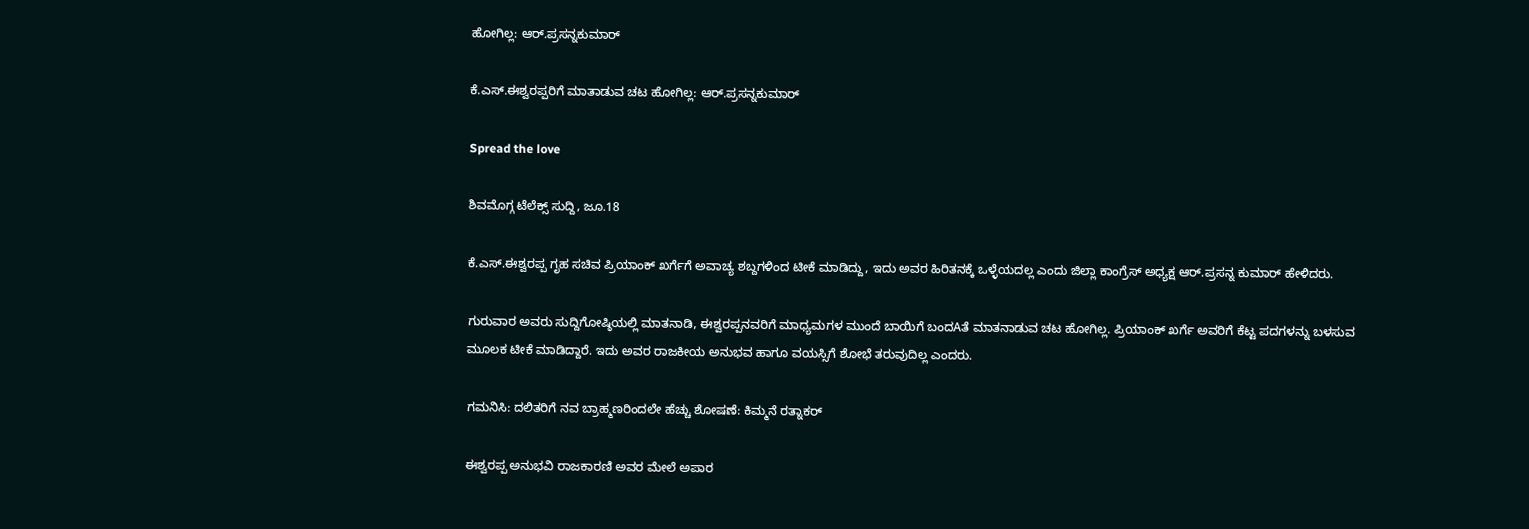ಹೋಗಿಲ್ಲ: ಆರ್.ಪ್ರಸನ್ನಕುಮಾರ್

ಕೆ.ಎಸ್.ಈಶ್ವರಪ್ಪರಿಗೆ ಮಾತಾಡುವ ಚಟ ಹೋಗಿಲ್ಲ: ಆರ್.ಪ್ರಸನ್ನಕುಮಾರ್

Spread the love

ಶಿವಮೊಗ್ಗ ಟೆಲೆಕ್ಸ್ ಸುದ್ದಿ, ಜೂ.18

ಕೆ.ಎಸ್.ಈಶ್ವರಪ್ಪ ಗೃಹ ಸಚಿವ ಪ್ರಿಯಾಂಕ್ ಖರ್ಗೆಗೆ ಅವಾಚ್ಯ ಶಬ್ದಗಳಿಂದ ಟೀಕೆ ಮಾಡಿದ್ದು, ಇದು ಅವರ ಹಿರಿತನಕ್ಕೆ ಒಳ್ಳೆಯದಲ್ಲ ಎಂದು ಜಿಲ್ಲಾ ಕಾಂಗ್ರೆಸ್ ಅಧ್ಯಕ್ಷ ಆರ್.ಪ್ರಸನ್ನ ಕುಮಾರ್ ಹೇಳಿದರು.

ಗುರುವಾರ ಅವರು ಸುದ್ದಿಗೋಷ್ಠಿಯಲ್ಲಿ ಮಾತನಾಡಿ, ಈಶ್ವರಪ್ಪನವರಿಗೆ ಮಾಧ್ಯಮಗಳ ಮುಂದೆ ಬಾಯಿಗೆ ಬಂದAತೆ ಮಾತನಾಡುವ ಚಟ ಹೋಗಿಲ್ಲ. ಪ್ರಿಯಾಂಕ್ ಖರ್ಗೆ ಅವರಿಗೆ ಕೆಟ್ಟ ಪದಗಳನ್ನು ಬಳಸುವ ಮೂಲಕ ಟೀಕೆ ಮಾಡಿದ್ದಾರೆ. ಇದು ಅವರ ರಾಜಕೀಯ ಅನುಭವ ಹಾಗೂ ವಯಸ್ಸಿಗೆ ಶೋಭೆ ತರುವುದಿಲ್ಲ ಎಂದರು.

ಗಮನಿಸಿ: ದಲಿತರಿಗೆ ನವ ಬ್ರಾಹ್ಮಣರಿಂದಲೇ ಹೆಚ್ಚು ಶೋಷಣೆ: ಕಿಮ್ಮನೆ ರತ್ನಾಕರ್

ಈಶ್ವರಪ್ಪ ಅನುಭವಿ ರಾಜಕಾರಣಿ ಅವರ ಮೇಲೆ ಅಪಾರ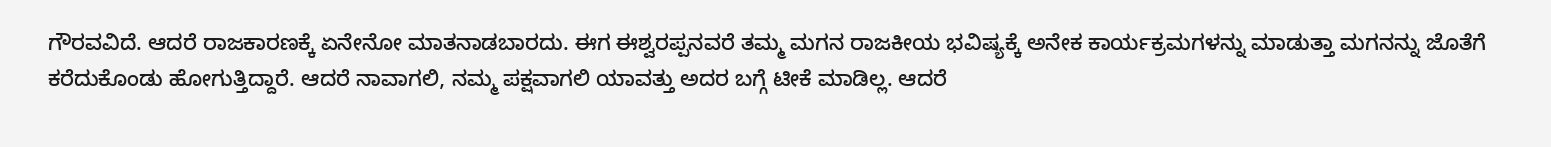ಗೌರವವಿದೆ. ಆದರೆ ರಾಜಕಾರಣಕ್ಕೆ ಏನೇನೋ ಮಾತನಾಡಬಾರದು. ಈಗ ಈಶ್ವರಪ್ಪನವರೆ ತಮ್ಮ ಮಗನ ರಾಜಕೀಯ ಭವಿಷ್ಯಕ್ಕೆ ಅನೇಕ ಕಾರ್ಯಕ್ರಮಗಳನ್ನು ಮಾಡುತ್ತಾ ಮಗನನ್ನು ಜೊತೆಗೆ ಕರೆದುಕೊಂಡು ಹೋಗುತ್ತಿದ್ದಾರೆ. ಆದರೆ ನಾವಾಗಲಿ, ನಮ್ಮ ಪಕ್ಷವಾಗಲಿ ಯಾವತ್ತು ಅದರ ಬಗ್ಗೆ ಟೀಕೆ ಮಾಡಿಲ್ಲ. ಆದರೆ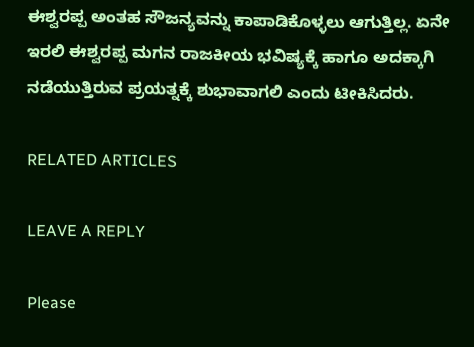ಈಶ್ವರಪ್ಪ ಅಂತಹ ಸೌಜನ್ಯವನ್ನು ಕಾಪಾಡಿಕೊಳ್ಳಲು ಆಗುತ್ತಿಲ್ಲ. ಏನೇ ಇರಲಿ ಈಶ್ವರಪ್ಪ ಮಗನ ರಾಜಕೀಯ ಭವಿಷ್ಯಕ್ಕೆ ಹಾಗೂ ಅದಕ್ಕಾಗಿ ನಡೆಯುತ್ತಿರುವ ಪ್ರಯತ್ನಕ್ಕೆ ಶುಭಾವಾಗಲಿ ಎಂದು ಟೀಕಿಸಿದರು.

RELATED ARTICLES

LEAVE A REPLY

Please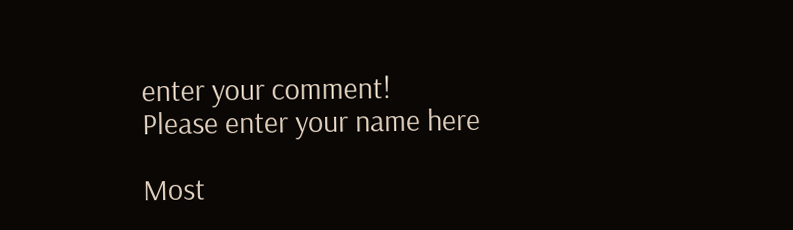enter your comment!
Please enter your name here

Most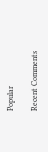Popular

Recent Comments